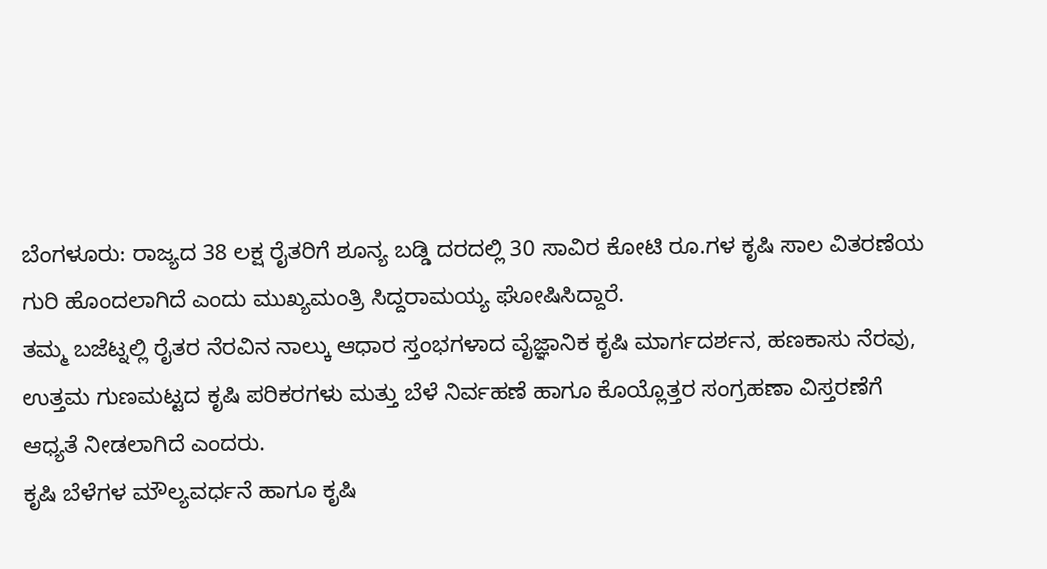ಬೆಂಗಳೂರು: ರಾಜ್ಯದ 38 ಲಕ್ಷ ರೈತರಿಗೆ ಶೂನ್ಯ ಬಡ್ಡಿ ದರದಲ್ಲಿ 30 ಸಾವಿರ ಕೋಟಿ ರೂ.ಗಳ ಕೃಷಿ ಸಾಲ ವಿತರಣೆಯ ಗುರಿ ಹೊಂದಲಾಗಿದೆ ಎಂದು ಮುಖ್ಯಮಂತ್ರಿ ಸಿದ್ದರಾಮಯ್ಯ ಘೋಷಿಸಿದ್ದಾರೆ.
ತಮ್ಮ ಬಜೆಟ್ನಲ್ಲಿ ರೈತರ ನೆರವಿನ ನಾಲ್ಕು ಆಧಾರ ಸ್ತಂಭಗಳಾದ ವೈಜ್ಞಾನಿಕ ಕೃಷಿ ಮಾರ್ಗದರ್ಶನ, ಹಣಕಾಸು ನೆರವು, ಉತ್ತಮ ಗುಣಮಟ್ಟದ ಕೃಷಿ ಪರಿಕರಗಳು ಮತ್ತು ಬೆಳೆ ನಿರ್ವಹಣೆ ಹಾಗೂ ಕೊಯ್ಲೊತ್ತರ ಸಂಗ್ರಹಣಾ ವಿಸ್ತರಣೆಗೆ ಆಧ್ಯತೆ ನೀಡಲಾಗಿದೆ ಎಂದರು.
ಕೃಷಿ ಬೆಳೆಗಳ ಮೌಲ್ಯವರ್ಧನೆ ಹಾಗೂ ಕೃಷಿ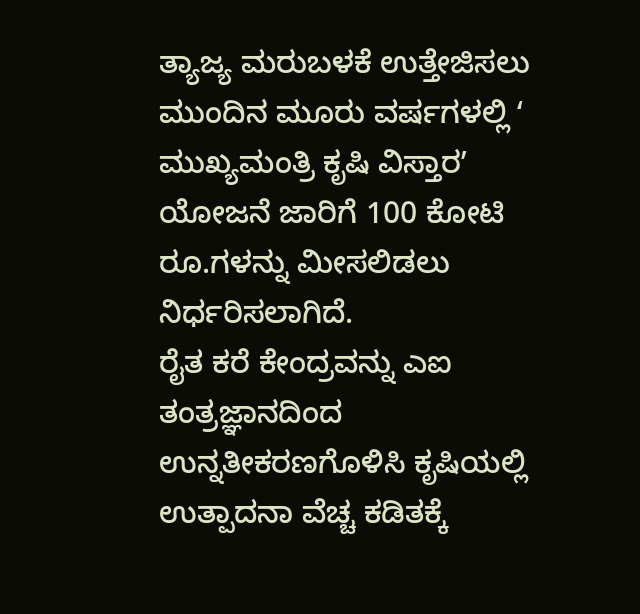ತ್ಯಾಜ್ಯ ಮರುಬಳಕೆ ಉತ್ತೇಜಿಸಲು ಮುಂದಿನ ಮೂರು ವರ್ಷಗಳಲ್ಲಿ ʻ ಮುಖ್ಯಮಂತ್ರಿ ಕೃಷಿ ವಿಸ್ತಾರʼ ಯೋಜನೆ ಜಾರಿಗೆ 100 ಕೋಟಿ ರೂ.ಗಳನ್ನು ಮೀಸಲಿಡಲು ನಿರ್ಧರಿಸಲಾಗಿದೆ.
ರೈತ ಕರೆ ಕೇಂದ್ರವನ್ನು ಎಐ ತಂತ್ರಜ್ಞಾನದಿಂದ ಉನ್ನತೀಕರಣಗೊಳಿಸಿ ಕೃಷಿಯಲ್ಲಿ ಉತ್ಪಾದನಾ ವೆಚ್ಚ ಕಡಿತಕ್ಕೆ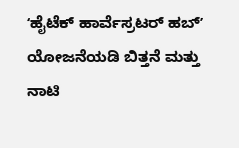ʻಹೈಟೆಕ್ ಹಾರ್ವೆಸ್ರಟರ್ ಹಬ್ʼ ಯೋಜನೆಯಡಿ ಬಿತ್ತನೆ ಮತ್ತು ನಾಟಿ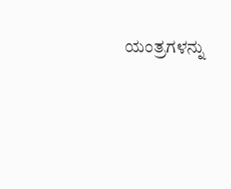ಯಂತ್ರಗಳನ್ನು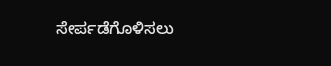ಸೇರ್ಪಡೆಗೊಳಿಸಲು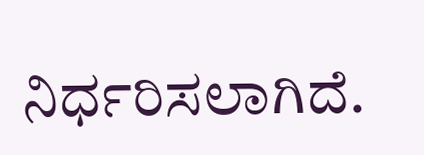ನಿರ್ಧರಿಸಲಾಗಿದೆ.